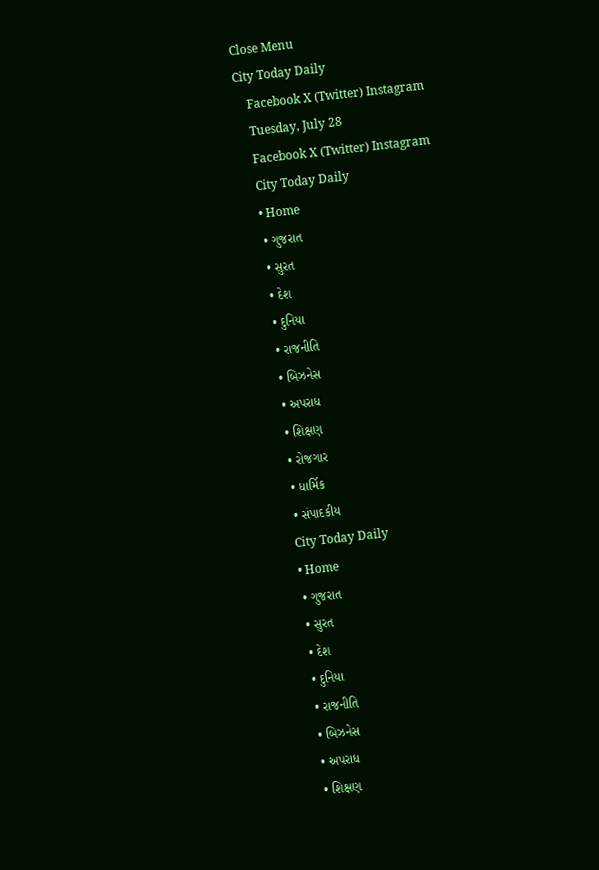Close Menu
City Today Daily
    Facebook X (Twitter) Instagram
    Tuesday, July 28
    Facebook X (Twitter) Instagram
    City Today Daily
    • Home
    • ગુજરાત
    • સુરત
    • દેશ
    • દુનિયા
    • રાજનીતિ
    • બિઝનેસ
    • અપરાધ
    • શિક્ષણ
    • રોજગાર
    • ધાર્મિક
    • સંપાદકીય
    City Today Daily
    • Home
    • ગુજરાત
    • સુરત
    • દેશ
    • દુનિયા
    • રાજનીતિ
    • બિઝનેસ
    • અપરાધ
    • શિક્ષણ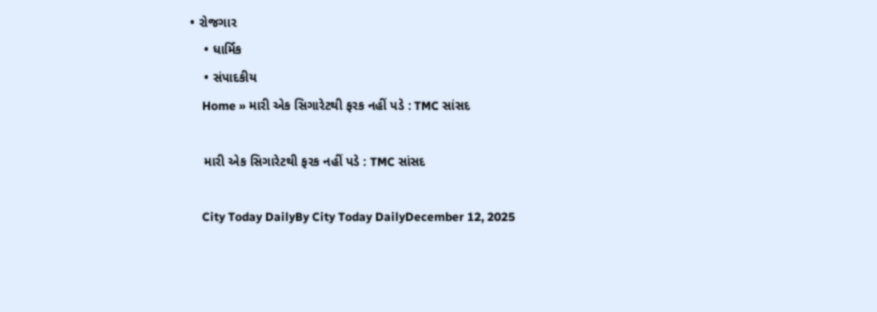• રોજગાર
    • ધાર્મિક
    • સંપાદકીય
    Home » મારી એક સિગારેટથી ફરક નહીં પડે : TMC સાંસદ

    મારી એક સિગારેટથી ફરક નહીં પડે : TMC સાંસદ

    City Today DailyBy City Today DailyDecember 12, 2025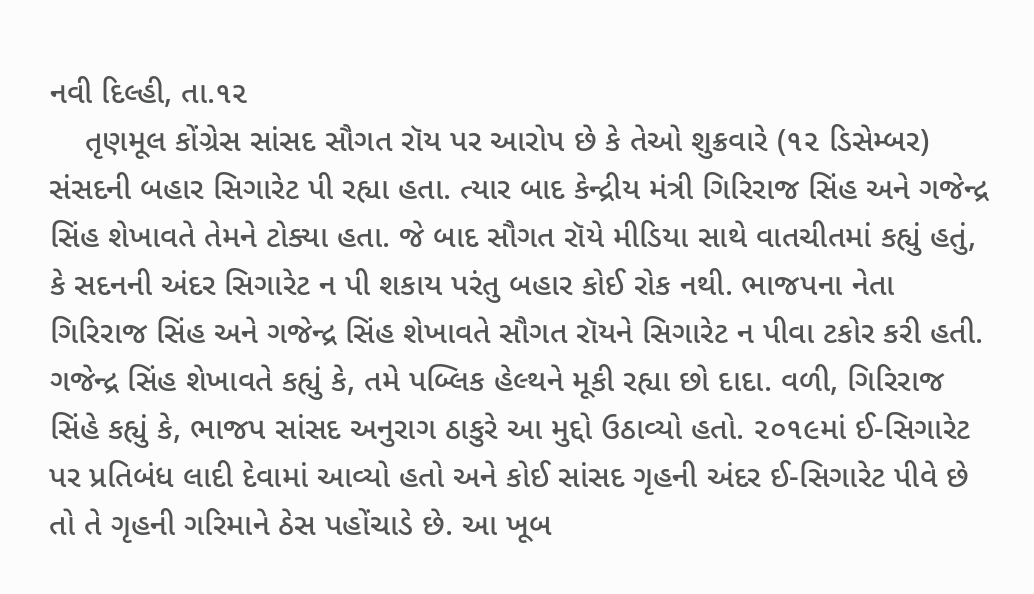નવી દિલ્હી, તા.૧૨
    તૃણમૂલ કોંગ્રેસ સાંસદ સૌગત રૉય પર આરોપ છે કે તેઓ શુક્રવારે (૧૨ ડિસેમ્બર) સંસદની બહાર સિગારેટ પી રહ્યા હતા. ત્યાર બાદ કેન્દ્રીય મંત્રી ગિરિરાજ સિંહ અને ગજેન્દ્ર સિંહ શેખાવતે તેમને ટોક્યા હતા. જે બાદ સૌગત રૉયે મીડિયા સાથે વાતચીતમાં કહ્યું હતું, કે સદનની અંદર સિગારેટ ન પી શકાય પરંતુ બહાર કોઈ રોક નથી. ભાજપના નેતા ગિરિરાજ સિંહ અને ગજેન્દ્ર સિંહ શેખાવતે સૌગત રૉયને સિગારેટ ન પીવા ટકોર કરી હતી. ગજેન્દ્ર સિંહ શેખાવતે કહ્યું કે, તમે પબ્લિક હેલ્થને મૂકી રહ્યા છો દાદા. વળી, ગિરિરાજ સિંહે કહ્યું કે, ભાજપ સાંસદ અનુરાગ ઠાકુરે આ મુદ્દો ઉઠાવ્યો હતો. ૨૦૧૯માં ઈ-સિગારેટ પર પ્રતિબંધ લાદી દેવામાં આવ્યો હતો અને કોઈ સાંસદ ગૃહની અંદર ઈ-સિગારેટ પીવે છે તો તે ગૃહની ગરિમાને ઠેસ પહોંચાડે છે. આ ખૂબ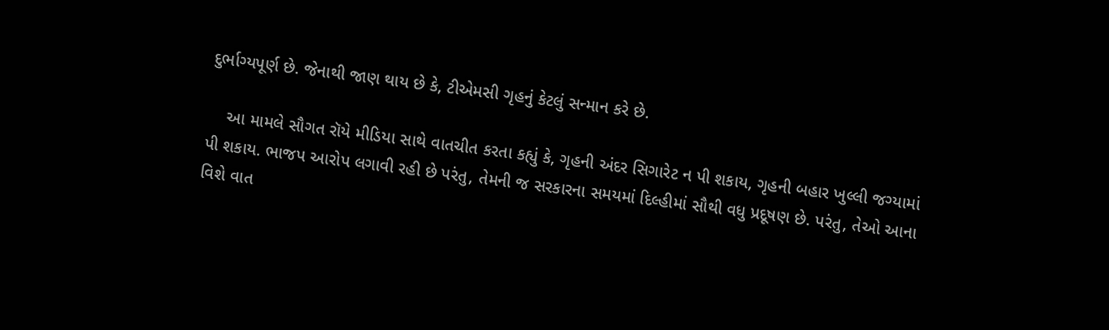દુર્ભાગ્યપૂર્ણ છે. જેનાથી જાણ થાય છે કે, ટીએમસી ગૃહનું કેટલું સન્માન કરે છે.

    આ મામલે સૌગત રૉયે મીડિયા સાથે વાતચીત કરતા કહ્યું કે, ગૃહની અંદર સિગારેટ ન પી શકાય, ગૃહની બહાર ખુલ્લી જગ્યામાં પી શકાય. ભાજપ આરોપ લગાવી રહી છે પરંતુ, તેમની જ સરકારના સમયમાં દિલ્હીમાં સૌથી વધુ પ્રદૂષણ છે. પરંતુ, તેઓ આના વિશે વાત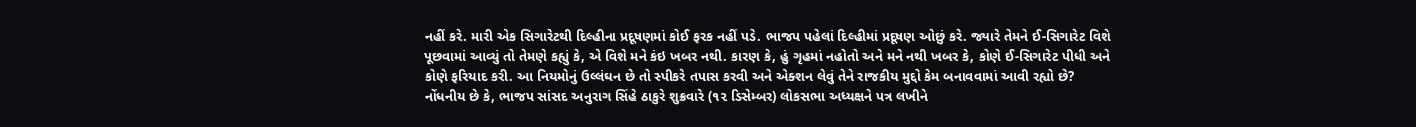નહીં કરે. મારી એક સિગારેટથી દિલ્હીના પ્રદૂષણમાં કોઈ ફરક નહીં પડે. ભાજપ પહેલાં દિલ્હીમાં પ્રદૂષણ ઓછું કરે. જ્યારે તેમને ઈ-સિગારેટ વિશે પૂછવામાં આવ્યું તો તેમણે કહ્યું કે, એ વિશે મને કંઇ ખબર નથી. કારણ કે, હું ગૃહમાં નહોતો અને મને નથી ખબર કે, કોણે ઈ-સિગારેટ પીધી અને કોણે ફરિયાદ કરી. આ નિયમોનું ઉલ્લંઘન છે તો સ્પીકરે તપાસ કરવી અને એક્શન લેવું તેને રાજકીય મુદ્દો કેમ બનાવવામાં આવી રહ્યો છે? નોંધનીય છે કે, ભાજપ સાંસદ અનુરાગ સિંહે ઠાકુરે શુક્રવારે (૧૨ ડિસેમ્બર) લોકસભા અધ્યક્ષને પત્ર લખીને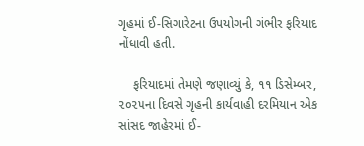ગૃહમાં ઈ-સિગારેટના ઉપયોગની ગંભીર ફરિયાદ નોંધાવી હતી.

    ફરિયાદમાં તેમણે જણાવ્યું કે, ૧૧ ડિસેમ્બર, ૨૦૨૫ના દિવસે ગૃહની કાર્યવાહી દરમિયાન એક સાંસદ જાહેરમાં ઈ-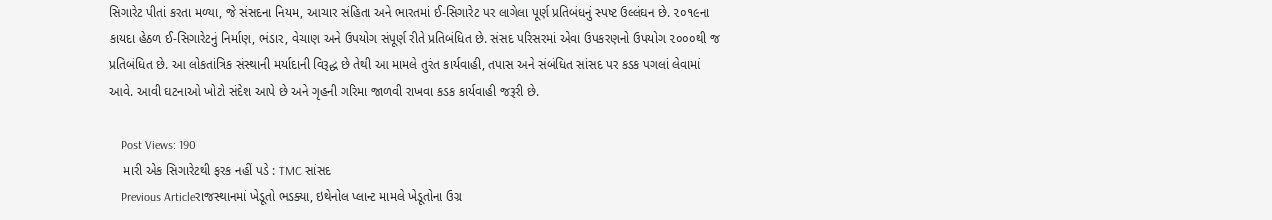સિગારેટ પીતાં કરતા મળ્યા, જે સંસદના નિયમ, આચાર સંહિતા અને ભારતમાં ઈ-સિગારેટ પર લાગેલા પૂર્ણ પ્રતિબંધનું સ્પષ્ટ ઉલ્લંઘન છે. ૨૦૧૯ના કાયદા હેઠળ ઈ-સિગારેટનું નિર્માણ, ભંડાર, વેચાણ અને ઉપયોગ સંપૂર્ણ રીતે પ્રતિબંધિત છે. સંસદ પરિસરમાં એવા ઉપકરણનો ઉપયોગ ૨૦૦૦થી જ પ્રતિબંધિત છે. આ લોકતાંત્રિક સંસ્થાની મર્યાદાની વિરૂદ્ધ છે તેથી આ મામલે તુરંત કાર્યવાહી, તપાસ અને સંબંધિત સાંસદ પર કડક પગલાં લેવામાં આવે. આવી ઘટનાઓ ખોટો સંદેશ આપે છે અને ગૃહની ગરિમા જાળવી રાખવા કડક કાર્યવાહી જરૂરી છે.

    Post Views: 190
    મારી એક સિગારેટથી ફરક નહીં પડે : TMC સાંસદ
    Previous Articleરાજસ્થાનમાં ખેડૂતો ભડક્યા, ઇથેનોલ પ્લાન્ટ મામલે ખેડૂતોના ઉગ્ર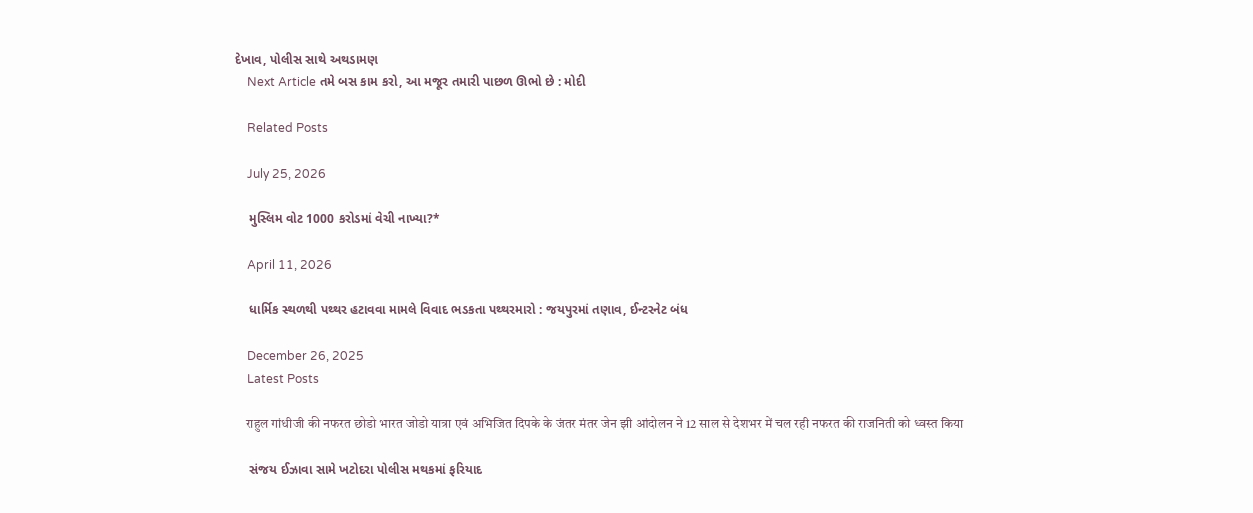દેખાવ, પોલીસ સાથે અથડામણ
    Next Article તમે બસ કામ કરો, આ મજૂર તમારી પાછળ ઊભો છે : મોદી

    Related Posts

    July 25, 2026

    મુસ્લિમ વોટ 1000 કરોડમાં વેચી નાખ્યા?*

    April 11, 2026

    ધાર્મિક સ્થળથી પથ્થર હટાવવા મામલે વિવાદ ભડકતા પથ્થરમારો : જયપુરમાં તણાવ, ઈન્ટરનેટ બંધ

    December 26, 2025
    Latest Posts

    राहुल गांधीजी की नफरत छोडो भारत जोडो यात्रा एवं अभिजित दिपके के जंतर मंतर जेन झी आंदोलन ने 12 साल से देशभर में चल रही नफरत की राजनिती को ध्वस्त किया

    સંજય ઈઝાવા સામે ખટોદરા પોલીસ મથકમાં ફરિયાદ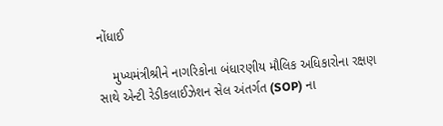નોંધાઈ

    મુખ્યમંત્રીશ્રીને નાગરિકોના બંધારણીય મૌલિક અધિકારોના રક્ષણ સાથે એન્ટી રેડીકલાઈઝેશન સેલ અંતર્ગત (SOP) ના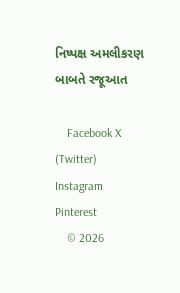નિષ્પક્ષ અમલીકરણ બાબતે રજૂઆત

    Facebook X (Twitter) Instagram Pinterest
    © 2026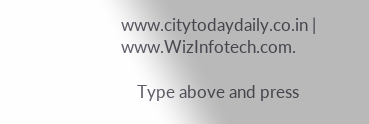www.citytodaydaily.co.in | www.WizInfotech.com.

    Type above and press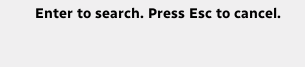Enter to search. Press Esc to cancel.